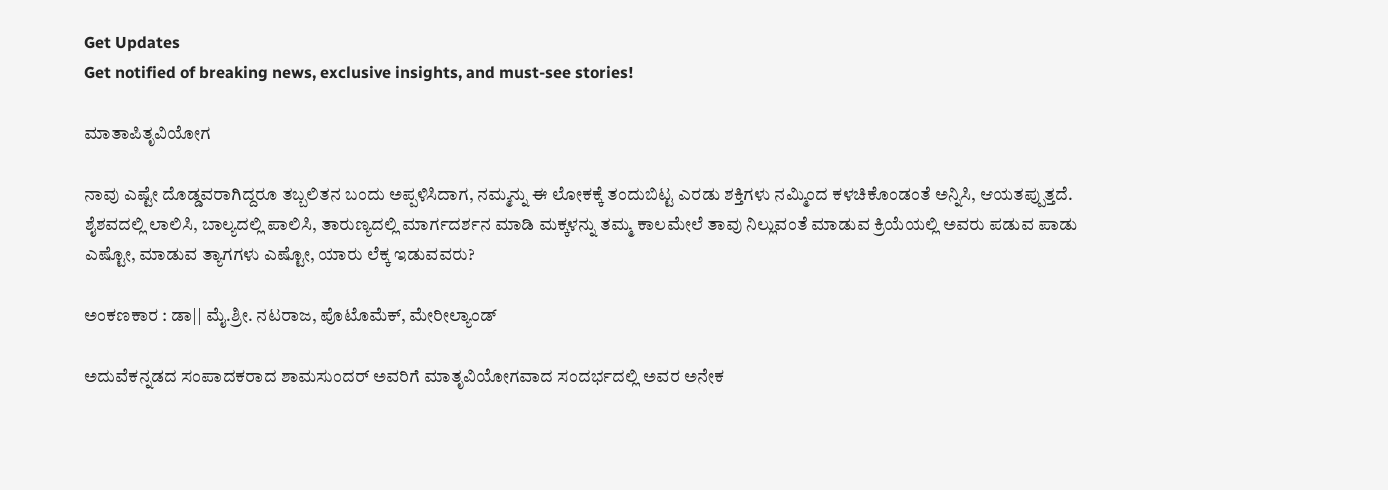Get Updates
Get notified of breaking news, exclusive insights, and must-see stories!

ಮಾತಾಪಿತೃವಿಯೋಗ

ನಾವು ಎಷ್ಟೇ ದೊಡ್ಡವರಾಗಿದ್ದರೂ ತಬ್ಬಲಿತನ ಬಂದು ಅಪ್ಪಳಿಸಿದಾಗ, ನಮ್ಮನ್ನು ಈ ಲೋಕಕ್ಕೆ ತಂದುಬಿಟ್ಟ ಎರಡು ಶಕ್ತಿಗಳು ನಮ್ಮಿಂದ ಕಳಚಿಕೊಂಡಂತೆ ಅನ್ನಿಸಿ, ಆಯತಪ್ಪುತ್ತದೆ. ಶೈಶವದಲ್ಲಿ ಲಾಲಿಸಿ, ಬಾಲ್ಯದಲ್ಲಿ ಪಾಲಿಸಿ, ತಾರುಣ್ಯದಲ್ಲಿ ಮಾರ್ಗದರ್ಶನ ಮಾಡಿ ಮಕ್ಕಳನ್ನು ತಮ್ಮ ಕಾಲಮೇಲೆ ತಾವು ನಿಲ್ಲುವಂತೆ ಮಾಡುವ ಕ್ರಿಯೆಯಲ್ಲಿ ಅವರು ಪಡುವ ಪಾಡು ಎಷ್ಟೋ, ಮಾಡುವ ತ್ಯಾಗಗಳು ಎಷ್ಟೋ, ಯಾರು ಲೆಕ್ಕ ಇಡುವವರು?

ಅಂಕಣಕಾರ : ಡಾ|| ಮೈ.ಶ್ರೀ. ನಟರಾಜ, ಪೊಟೊಮೆಕ್, ಮೇರೀಲ್ಯಾಂಡ್

ಅದುವೆಕನ್ನಡದ ಸಂಪಾದಕರಾದ ಶಾಮಸುಂದರ್ ಅವರಿಗೆ ಮಾತೃವಿಯೋಗವಾದ ಸಂದರ್ಭದಲ್ಲಿ ಅವರ ಅನೇಕ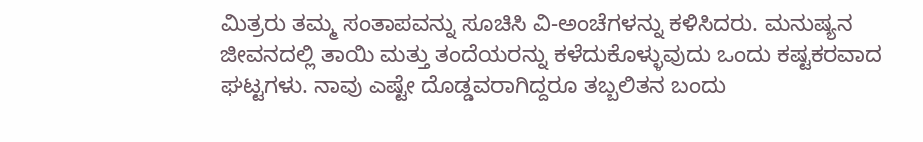ಮಿತ್ರರು ತಮ್ಮ ಸಂತಾಪವನ್ನು ಸೂಚಿಸಿ ವಿ-ಅಂಚೆಗಳನ್ನು ಕಳಿಸಿದರು. ಮನುಷ್ಯನ ಜೀವನದಲ್ಲಿ ತಾಯಿ ಮತ್ತು ತಂದೆಯರನ್ನು ಕಳೆದುಕೊಳ್ಳುವುದು ಒಂದು ಕಷ್ಟಕರವಾದ ಘಟ್ಟಗಳು. ನಾವು ಎಷ್ಟೇ ದೊಡ್ಡವರಾಗಿದ್ದರೂ ತಬ್ಬಲಿತನ ಬಂದು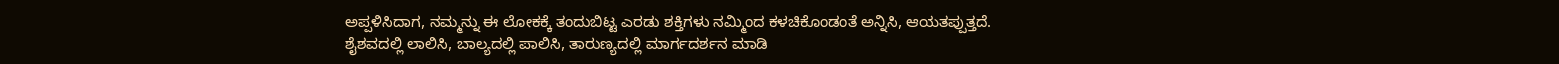ಅಪ್ಪಳಿಸಿದಾಗ, ನಮ್ಮನ್ನು ಈ ಲೋಕಕ್ಕೆ ತಂದುಬಿಟ್ಟ ಎರಡು ಶಕ್ತಿಗಳು ನಮ್ಮಿಂದ ಕಳಚಿಕೊಂಡಂತೆ ಅನ್ನಿಸಿ, ಆಯತಪ್ಪುತ್ತದೆ. ಶೈಶವದಲ್ಲಿ ಲಾಲಿಸಿ, ಬಾಲ್ಯದಲ್ಲಿ ಪಾಲಿಸಿ, ತಾರುಣ್ಯದಲ್ಲಿ ಮಾರ್ಗದರ್ಶನ ಮಾಡಿ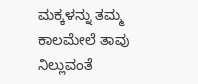ಮಕ್ಕಳನ್ನು ತಮ್ಮ ಕಾಲಮೇಲೆ ತಾವು ನಿಲ್ಲುವಂತೆ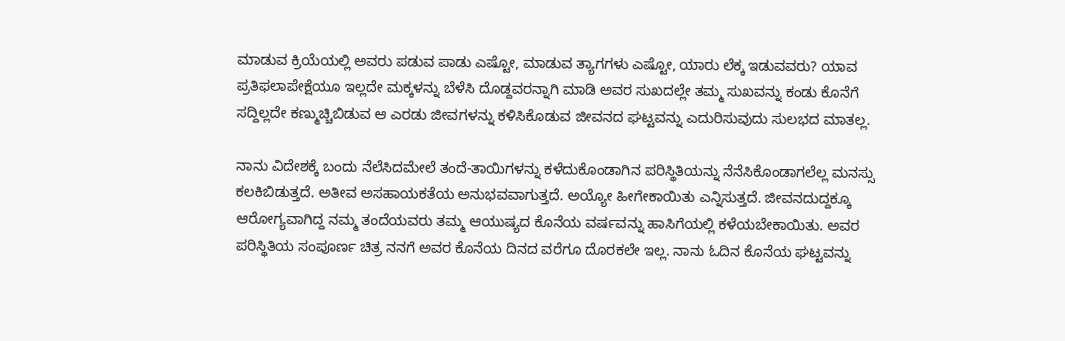ಮಾಡುವ ಕ್ರಿಯೆಯಲ್ಲಿ ಅವರು ಪಡುವ ಪಾಡು ಎಷ್ಟೋ, ಮಾಡುವ ತ್ಯಾಗಗಳು ಎಷ್ಟೋ, ಯಾರು ಲೆಕ್ಕ ಇಡುವವರು? ಯಾವ ಪ್ರತಿಫಲಾಪೇಕ್ಷೆಯೂ ಇಲ್ಲದೇ ಮಕ್ಕಳನ್ನು ಬೆಳೆಸಿ ದೊಡ್ದವರನ್ನಾಗಿ ಮಾಡಿ ಅವರ ಸುಖದಲ್ಲೇ ತಮ್ಮ ಸುಖವನ್ನು ಕಂಡು ಕೊನೆಗೆ ಸದ್ದಿಲ್ಲದೇ ಕಣ್ಮುಚ್ಚಿಬಿಡುವ ಆ ಎರಡು ಜೀವಗಳನ್ನು ಕಳಿಸಿಕೊಡುವ ಜೀವನದ ಘಟ್ಟವನ್ನು ಎದುರಿಸುವುದು ಸುಲಭದ ಮಾತಲ್ಲ.

ನಾನು ವಿದೇಶಕ್ಕೆ ಬಂದು ನೆಲೆಸಿದಮೇಲೆ ತಂದೆ-ತಾಯಿಗಳನ್ನು ಕಳೆದುಕೊಂಡಾಗಿನ ಪರಿಸ್ಥಿತಿಯನ್ನು ನೆನೆಸಿಕೊಂಡಾಗಲೆಲ್ಲ ಮನಸ್ಸು ಕಲಕಿಬಿಡುತ್ತದೆ. ಅತೀವ ಅಸಹಾಯಕತೆಯ ಅನುಭವವಾಗುತ್ತದೆ. ಅಯ್ಯೋ ಹೀಗೇಕಾಯಿತು ಎನ್ನಿಸುತ್ತದೆ. ಜೀವನದುದ್ದಕ್ಕೂ ಆರೋಗ್ಯವಾಗಿದ್ದ ನಮ್ಮ ತಂದೆಯವರು ತಮ್ಮ ಆಯುಷ್ಯದ ಕೊನೆಯ ವರ್ಷವನ್ನು ಹಾಸಿಗೆಯಲ್ಲಿ ಕಳೆಯಬೇಕಾಯಿತು. ಅವರ ಪರಿಸ್ಥಿತಿಯ ಸಂಪೂರ್ಣ ಚಿತ್ರ ನನಗೆ ಅವರ ಕೊನೆಯ ದಿನದ ವರೆಗೂ ದೊರಕಲೇ ಇಲ್ಲ. ನಾನು ಓದಿನ ಕೊನೆಯ ಘಟ್ಟವನ್ನು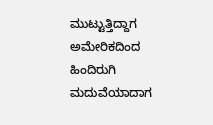ಮುಟ್ಟುತ್ತಿದ್ದಾಗ ಅಮೇರಿಕದಿಂದ ಹಿಂದಿರುಗಿ ಮದುವೆಯಾದಾಗ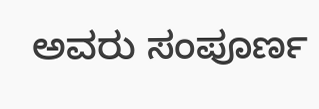ಅವರು ಸಂಪೂರ್ಣ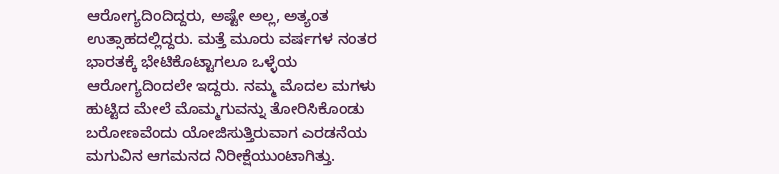ಆರೋಗ್ಯದಿಂದಿದ್ದರು, ಅಷ್ಟೇ ಅಲ್ಲ, ಅತ್ಯಂತ ಉತ್ಸಾಹದಲ್ಲಿದ್ದರು. ಮತ್ತೆ ಮೂರು ವರ್ಷಗಳ ನಂತರ ಭಾರತಕ್ಕೆ ಭೇಟಿಕೊಟ್ಟಾಗಲೂ ಒಳ್ಳೆಯ ಆರೋಗ್ಯದಿಂದಲೇ ಇದ್ದರು. ನಮ್ಮ ಮೊದಲ ಮಗಳು ಹುಟ್ಟಿದ ಮೇಲೆ ಮೊಮ್ಮಗುವನ್ನು ತೋರಿಸಿಕೊಂಡು ಬರೋಣವೆಂದು ಯೋಜಿಸುತ್ತಿರುವಾಗ ಎರಡನೆಯ ಮಗುವಿನ ಆಗಮನದ ನಿರೀಕ್ಷೆಯುಂಟಾಗಿತ್ತು.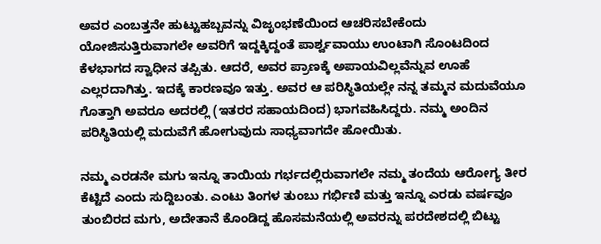ಅವರ ಎಂಬತ್ತನೇ ಹುಟ್ಟುಹಬ್ಬವನ್ನು ವಿಜೃಂಭಣೆಯಿಂದ ಆಚರಿಸಬೇಕೆಂದು ಯೋಜಿಸುತ್ತಿರುವಾಗಲೇ ಅವರಿಗೆ ಇದ್ದಕ್ಕಿದ್ದಂತೆ ಪಾರ್ಶ್ವವಾಯು ಉಂಟಾಗಿ ಸೊಂಟದಿಂದ ಕೆಳಭಾಗದ ಸ್ವಾಧೀನ ತಪ್ಪಿತು. ಆದರೆ, ಅವರ ಪ್ರಾಣಕ್ಕೆ ಅಪಾಯವಿಲ್ಲವೆನ್ನುವ ಊಹೆ ಎಲ್ಲರದಾಗಿತ್ತು. ಇದಕ್ಕೆ ಕಾರಣವೂ ಇತ್ತು. ಅವರ ಆ ಪರಿಸ್ಥಿತಿಯಲ್ಲೇ ನನ್ನ ತಮ್ಮನ ಮದುವೆಯೂ ಗೊತ್ತಾಗಿ ಅವರೂ ಅದರಲ್ಲಿ (ಇತರರ ಸಹಾಯದಿಂದ) ಭಾಗವಹಿಸಿದ್ದರು. ನಮ್ಮ ಅಂದಿನ ಪರಿಸ್ಥಿತಿಯಲ್ಲಿ ಮದುವೆಗೆ ಹೋಗುವುದು ಸಾಧ್ಯವಾಗದೇ ಹೋಯಿತು.

ನಮ್ಮ ಎರಡನೇ ಮಗು ಇನ್ನೂ ತಾಯಿಯ ಗರ್ಭದಲ್ಲಿರುವಾಗಲೇ ನಮ್ಮ ತಂದೆಯ ಆರೋಗ್ಯ ತೀರ ಕೆಟ್ಟಿದೆ ಎಂದು ಸುದ್ದಿಬಂತು. ಎಂಟು ತಿಂಗಳ ತುಂಬು ಗರ್ಭಿಣಿ ಮತ್ತು ಇನ್ನೂ ಎರಡು ವರ್ಷವೂ ತುಂಬಿರದ ಮಗು, ಅದೇತಾನೆ ಕೊಂಡಿದ್ದ ಹೊಸಮನೆಯಲ್ಲಿ ಅವರನ್ನು ಪರದೇಶದಲ್ಲಿ ಬಿಟ್ಟು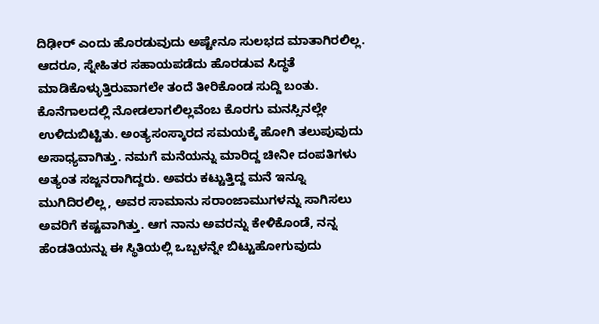ದಿಢೀರ್ ಎಂದು ಹೊರಡುವುದು ಅಷ್ಟೇನೂ ಸುಲಭದ ಮಾತಾಗಿರಲಿಲ್ಲ. ಆದರೂ, ಸ್ನೇಹಿತರ ಸಹಾಯಪಡೆದು ಹೊರಡುವ ಸಿದ್ಧತೆ ಮಾಡಿಕೊಳ್ಳುತ್ತಿರುವಾಗಲೇ ತಂದೆ ತೀರಿಕೊಂಡ ಸುದ್ದಿ ಬಂತು. ಕೊನೆಗಾಲದಲ್ಲಿ ನೋಡಲಾಗಲಿಲ್ಲವೆಂಬ ಕೊರಗು ಮನಸ್ಸಿನಲ್ಲೇ ಉಳಿದುಬಿಟ್ಟಿತು. ಅಂತ್ಯಸಂಸ್ಕಾರದ ಸಮಯಕ್ಕೆ ಹೋಗಿ ತಲುಪುವುದು ಅಸಾಧ್ಯವಾಗಿತ್ತು. ನಮಗೆ ಮನೆಯನ್ನು ಮಾರಿದ್ದ ಚೀನೀ ದಂಪತಿಗಳು ಅತ್ಯಂತ ಸಜ್ಜನರಾಗಿದ್ದರು. ಅವರು ಕಟ್ಟುತ್ತಿದ್ದ ಮನೆ ಇನ್ನೂ ಮುಗಿದಿರಲಿಲ್ಲ, ಅವರ ಸಾಮಾನು ಸರಾಂಜಾಮುಗಳನ್ನು ಸಾಗಿಸಲು ಅವರಿಗೆ ಕಷ್ಟವಾಗಿತ್ತು. ಆಗ ನಾನು ಅವರನ್ನು ಕೇಳಿಕೊಂಡೆ, ನನ್ನ ಹೆಂಡತಿಯನ್ನು ಈ ಸ್ಥಿತಿಯಲ್ಲಿ ಒಬ್ಬಳನ್ನೇ ಬಿಟ್ಟುಹೋಗುವುದು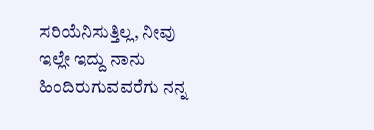ಸರಿಯೆನಿಸುತ್ತಿಲ್ಲ, ನೀವು ಇಲ್ಲೇ ಇದ್ದು ನಾನು ಹಿಂದಿರುಗುವವರೆಗು ನನ್ನ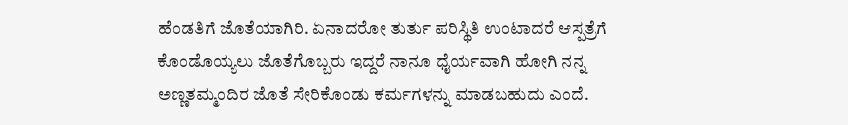ಹೆಂಡತಿಗೆ ಜೊತೆಯಾಗಿರಿ. ಏನಾದರೋ ತುರ್ತು ಪರಿಸ್ಥಿತಿ ಉಂಟಾದರೆ ಆಸ್ಪತ್ರೆಗೆ ಕೊಂಡೊಯ್ಯಲು ಜೊತೆಗೊಬ್ಬರು ಇದ್ದರೆ ನಾನೂ ಧೈರ್ಯವಾಗಿ ಹೋಗಿ ನನ್ನ ಅಣ್ಣತಮ್ಮಂದಿರ ಜೊತೆ ಸೇರಿಕೊಂಡು ಕರ್ಮಗಳನ್ನು ಮಾಡಬಹುದು ಎಂದೆ.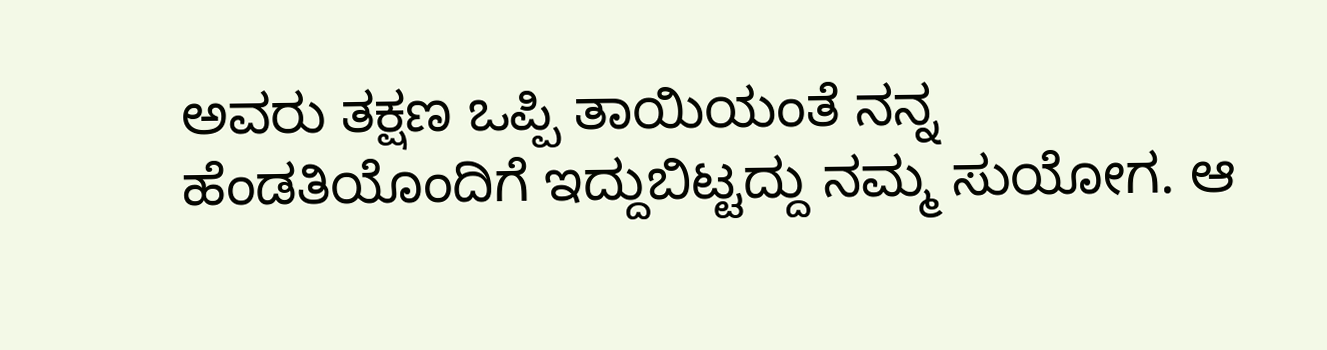ಅವರು ತಕ್ಷಣ ಒಪ್ಪಿ ತಾಯಿಯಂತೆ ನನ್ನ ಹೆಂಡತಿಯೊಂದಿಗೆ ಇದ್ದುಬಿಟ್ಟದ್ದು ನಮ್ಮ ಸುಯೋಗ. ಆ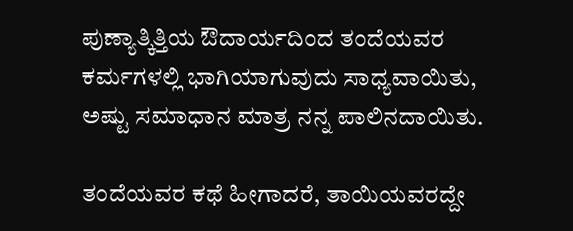ಪುಣ್ಯಾತ್ಕಿತ್ತಿಯ ಔದಾರ್ಯದಿಂದ ತಂದೆಯವರ ಕರ್ಮಗಳಲ್ಲಿ ಭಾಗಿಯಾಗುವುದು ಸಾಧ್ಯವಾಯಿತು, ಅಷ್ಟು ಸಮಾಧಾನ ಮಾತ್ರ ನನ್ನ ಪಾಲಿನದಾಯಿತು.

ತಂದೆಯವರ ಕಥೆ ಹೀಗಾದರೆ, ತಾಯಿಯವರದ್ದೇ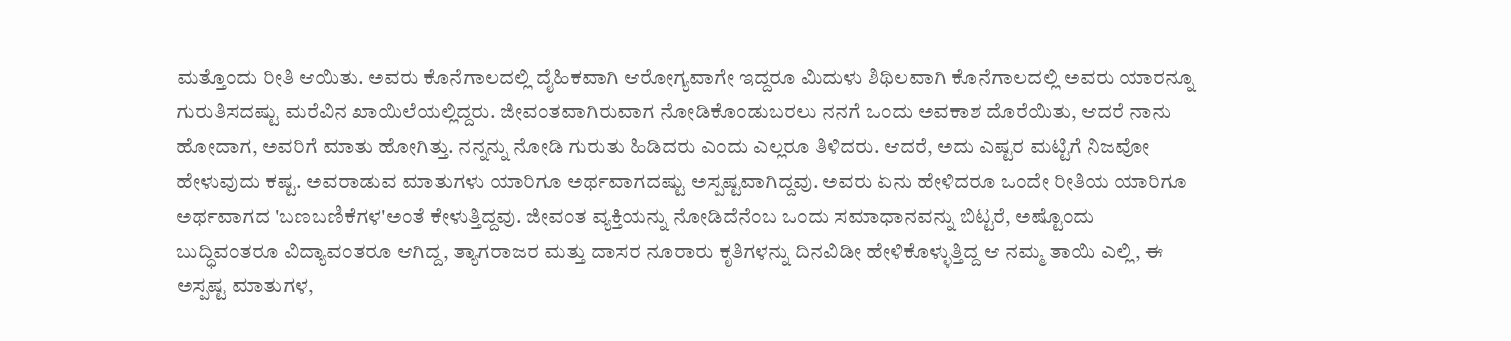ಮತ್ತೊಂದು ರೀತಿ ಆಯಿತು. ಅವರು ಕೊನೆಗಾಲದಲ್ಲಿ ದೈಹಿಕವಾಗಿ ಆರೋಗ್ಯವಾಗೇ ಇದ್ದರೂ ಮಿದುಳು ಶಿಥಿಲವಾಗಿ ಕೊನೆಗಾಲದಲ್ಲಿ ಅವರು ಯಾರನ್ನೂ ಗುರುತಿಸದಷ್ಟು ಮರೆವಿನ ಖಾಯಿಲೆಯಲ್ಲಿದ್ದರು. ಜೀವಂತವಾಗಿರುವಾಗ ನೋಡಿಕೊಂಡುಬರಲು ನನಗೆ ಒಂದು ಅವಕಾಶ ದೊರೆಯಿತು, ಆದರೆ ನಾನು ಹೋದಾಗ, ಅವರಿಗೆ ಮಾತು ಹೋಗಿತ್ತು. ನನ್ನನ್ನು ನೋಡಿ ಗುರುತು ಹಿಡಿದರು ಎಂದು ಎಲ್ಲರೂ ತಿಳಿದರು. ಆದರೆ, ಅದು ಎಷ್ಟರ ಮಟ್ಟಿಗೆ ನಿಜವೋ ಹೇಳುವುದು ಕಷ್ಟ. ಅವರಾಡುವ ಮಾತುಗಳು ಯಾರಿಗೂ ಅರ್ಥವಾಗದಷ್ಟು ಅಸ್ಪಷ್ಟವಾಗಿದ್ದವು. ಅವರು ಏನು ಹೇಳಿದರೂ ಒಂದೇ ರೀತಿಯ ಯಾರಿಗೂ ಅರ್ಥವಾಗದ 'ಬಣಬಣಿಕೆಗಳ'ಅಂತೆ ಕೇಳುತ್ತಿದ್ದವು. ಜೀವಂತ ವ್ಯಕ್ತಿಯನ್ನು ನೋಡಿದೆನೆಂಬ ಒಂದು ಸಮಾಧಾನವನ್ನು ಬಿಟ್ಟರೆ, ಅಷ್ಟೊಂದು ಬುದ್ಧಿವಂತರೂ ವಿದ್ಯಾವಂತರೂ ಆಗಿದ್ದ, ತ್ಯಾಗರಾಜರ ಮತ್ತು ದಾಸರ ನೂರಾರು ಕೃತಿಗಳನ್ನು ದಿನವಿಡೀ ಹೇಳಿಕೊಳ್ಳುತ್ತಿದ್ದ ಆ ನಮ್ಮ ತಾಯಿ ಎಲ್ಲಿ, ಈ ಅಸ್ಪಷ್ಟ ಮಾತುಗಳ,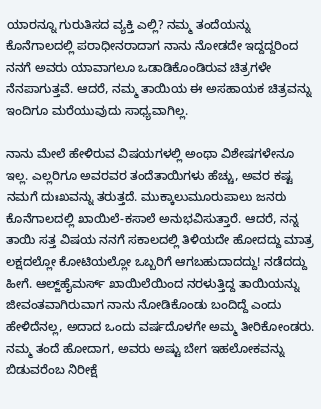ಯಾರನ್ನೂ ಗುರುತಿಸದ ವ್ಯಕ್ತಿ ಎಲ್ಲಿ? ನಮ್ಮ ತಂದೆಯನ್ನು ಕೊನೆಗಾಲದಲ್ಲಿ ಪರಾಧೀನರಾದಾಗ ನಾನು ನೋಡದೇ ಇದ್ದದ್ದರಿಂದ ನನಗೆ ಅವರು ಯಾವಾಗಲೂ ಒಡಾಡಿಕೊಂಡಿರುವ ಚಿತ್ರಗಳೇ ನೆನಪಾಗುತ್ತವೆ. ಆದರೆ, ನಮ್ಮ ತಾಯಿಯ ಈ ಅಸಹಾಯಕ ಚಿತ್ರವನ್ನು ಇಂದಿಗೂ ಮರೆಯುವುದು ಸಾಧ್ಯವಾಗಿಲ್ಲ.

ನಾನು ಮೇಲೆ ಹೇಳಿರುವ ವಿಷಯಗಳಲ್ಲಿ ಅಂಥಾ ವಿಶೇಷಗಳೇನೂ ಇಲ್ಲ. ಎಲ್ಲರಿಗೂ ಅವರವರ ತಂದೆತಾಯಿಗಳು ಹೆಚ್ಚು, ಅವರ ಕಷ್ಟ ನಮಗೆ ದುಃಖವನ್ನು ತರುತ್ತದೆ. ಮುಕ್ಕಾಲುಮೂರುಪಾಲು ಜನರು ಕೊನೆಗಾಲದಲ್ಲಿ ಖಾಯಿಲೆ-ಕಸಾಲೆ ಅನುಭವಿಸುತ್ತಾರೆ. ಆದರೆ, ನನ್ನ ತಾಯಿ ಸತ್ತ ವಿಷಯ ನನಗೆ ಸಕಾಲದಲ್ಲಿ ತಿಳಿಯದೇ ಹೋದದ್ದು ಮಾತ್ರ ಲಕ್ಷದಲ್ಲೋ ಕೋಟಿಯಲ್ಲೋ ಒಬ್ಬರಿಗೆ ಆಗಬಹುದಾದದ್ದು! ನಡೆದದ್ದು ಹೀಗೆ. ಆಲ್ಜ್‌ಹೈಮರ್ಸ್ ಖಾಯಿಲೆಯಿಂದ ನರಳುತ್ತಿದ್ದ ತಾಯಿಯನ್ನು ಜೀವಂತವಾಗಿರುವಾಗ ನಾನು ನೋಡಿಕೊಂಡು ಬಂದಿದ್ದೆ ಎಂದು ಹೇಳಿದೆನಲ್ಲ, ಅದಾದ ಒಂದು ವರ್ಷದೊಳಗೇ ಅಮ್ಮ ತೀರಿಕೋಂಡರು. ನಮ್ಮ ತಂದೆ ಹೋದಾಗ, ಅವರು ಅಷ್ಟು ಬೇಗ ಇಹಲೋಕವನ್ನು ಬಿಡುವರೆಂಬ ನಿರೀಕ್ಷೆ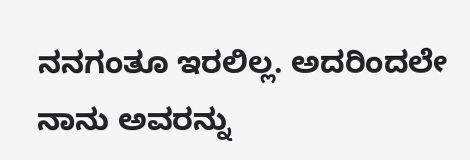ನನಗಂತೂ ಇರಲಿಲ್ಲ. ಅದರಿಂದಲೇ ನಾನು ಅವರನ್ನು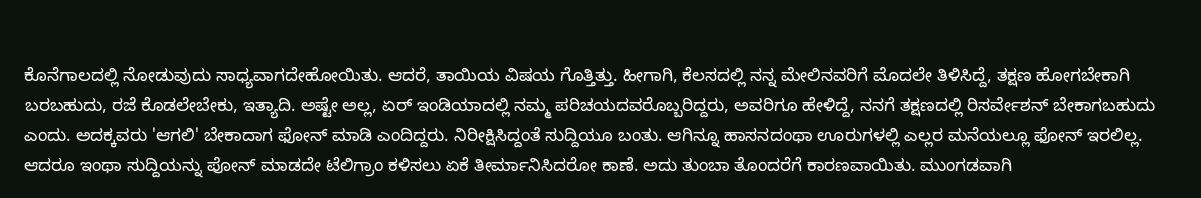ಕೊನೆಗಾಲದಲ್ಲಿ ನೋಡುವುದು ಸಾಧ್ಯವಾಗದೇಹೋಯಿತು. ಆದರೆ, ತಾಯಿಯ ವಿಷಯ ಗೊತ್ತಿತ್ತು. ಹೀಗಾಗಿ, ಕೆಲಸದಲ್ಲಿ ನನ್ನ ಮೇಲಿನವರಿಗೆ ಮೊದಲೇ ತಿಳಿಸಿದ್ದೆ, ತಕ್ಷಣ ಹೋಗಬೇಕಾಗಿ ಬರಬಹುದು, ರಜೆ ಕೊಡಲೇಬೇಕು, ಇತ್ಯಾದಿ. ಅಷ್ಟೇ ಅಲ್ಲ, ಏರ್ ಇಂಡಿಯಾದಲ್ಲಿ ನಮ್ಮ ಪರಿಚಯದವರೊಬ್ಬರಿದ್ದರು, ಅವರಿಗೂ ಹೇಳಿದ್ದೆ, ನನಗೆ ತಕ್ಷಣದಲ್ಲಿ ರಿಸರ್ವೇಶನ್ ಬೇಕಾಗಬಹುದು ಎಂದು. ಅದಕ್ಕವರು 'ಆಗಲಿ' ಬೇಕಾದಾಗ ಫೋನ್ ಮಾಡಿ ಎಂದಿದ್ದರು. ನಿರೀಕ್ಷಿಸಿದ್ದಂತೆ ಸುದ್ದಿಯೂ ಬಂತು. ಆಗಿನ್ನೂ ಹಾಸನದಂಥಾ ಊರುಗಳಲ್ಲಿ ಎಲ್ಲರ ಮನೆಯಲ್ಲೂ ಫೋನ್ ಇರಲಿಲ್ಲ. ಆದರೂ ಇಂಥಾ ಸುದ್ದಿಯನ್ನು ಪೋನ್ ಮಾಡದೇ ಟೆಲಿಗ್ರಾಂ ಕಳಿಸಲು ಏಕೆ ತೀರ್ಮಾನಿಸಿದರೋ ಕಾಣೆ. ಅದು ತುಂಬಾ ತೊಂದರೆಗೆ ಕಾರಣವಾಯಿತು. ಮುಂಗಡವಾಗಿ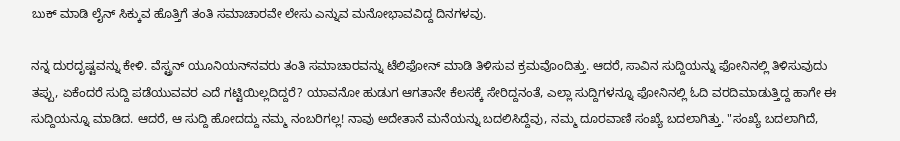ಬುಕ್ ಮಾಡಿ ಲೈನ್ ಸಿಕ್ಕುವ ಹೊತ್ತಿಗೆ ತಂತಿ ಸಮಾಚಾರವೇ ಲೇಸು ಎನ್ನುವ ಮನೋಭಾವವಿದ್ದ ದಿನಗಳವು.

ನನ್ನ ದುರದೃಷ್ಟವನ್ನು ಕೇಳಿ. ವೆಸ್ಟ್ರನ್ ಯೂನಿಯನ್‌ನವರು ತಂತಿ ಸಮಾಚಾರವನ್ನು ಟೆಲಿಫೋನ್ ಮಾಡಿ ತಿಳಿಸುವ ಕ್ರಮವೊಂದಿತ್ತು. ಆದರೆ, ಸಾವಿನ ಸುದ್ದಿಯನ್ನು ಫೋನಿನಲ್ಲಿ ತಿಳಿಸುವುದು ತಪ್ಪು, ಏಕೆಂದರೆ ಸುದ್ದಿ ಪಡೆಯುವವರ ಎದೆ ಗಟ್ಟಿಯಿಲ್ಲದಿದ್ದರೆ? ಯಾವನೋ ಹುಡುಗ ಆಗತಾನೇ ಕೆಲಸಕ್ಕೆ ಸೇರಿದ್ದನಂತೆ, ಎಲ್ಲಾ ಸುದ್ದಿಗಳನ್ನೂ ಫೋನಿನಲ್ಲಿ ಓದಿ ವರದಿಮಾಡುತ್ತಿದ್ದ ಹಾಗೇ ಈ ಸುದ್ದಿಯನ್ನೂ ಮಾಡಿದ. ಆದರೆ, ಆ ಸುದ್ದಿ ಹೋದದ್ದು ನಮ್ಮ ನಂಬರಿಗಲ್ಲ! ನಾವು ಅದೇತಾನೆ ಮನೆಯನ್ನು ಬದಲಿಸಿದ್ದೆವು, ನಮ್ಮ ದೂರವಾಣಿ ಸಂಖ್ಯೆ ಬದಲಾಗಿತ್ತು. "ಸಂಖ್ಯೆ ಬದಲಾಗಿದೆ,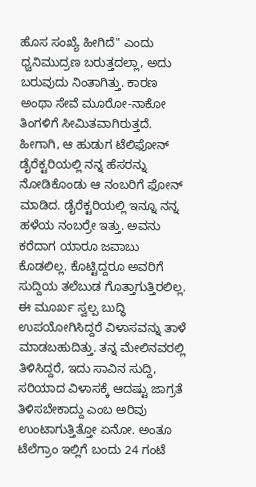ಹೊಸ ಸಂಖ್ಯೆ ಹೀಗಿದೆ" ಎಂದು ಧ್ವನಿಮುದ್ರಣ ಬರುತ್ತದಲ್ಲಾ, ಅದು ಬರುವುದು ನಿಂತಾಗಿತ್ತು. ಕಾರಣ ಅಂಥಾ ಸೇವೆ ಮೂರೋ-ನಾಕೋ ತಿಂಗಳಿಗೆ ಸೀಮಿತವಾಗಿರುತ್ತದೆ. ಹೀಗಾಗಿ, ಆ ಹುಡುಗ ಟೆಲಿಫೋನ್ ಡೈರೆಕ್ಟರಿಯಲ್ಲಿ ನನ್ನ ಹೆಸರನ್ನು ನೋಡಿಕೊಂಡು ಆ ನಂಬರಿಗೆ ಫೋನ್ ಮಾಡಿದ. ಡೈರೆಕ್ಟರಿಯಲ್ಲಿ ಇನ್ನೂ ನನ್ನ ಹಳೆಯ ನಂಬರ್ರೇ ಇತ್ತು. ಅವನು ಕರೆದಾಗ ಯಾರೂ ಜವಾಬು ಕೊಡಲಿಲ್ಲ. ಕೊಟ್ಟಿದ್ದರೂ ಅವರಿಗೆ ಸುದ್ದಿಯ ತಲೆಬುಡ ಗೊತ್ತಾಗುತ್ತಿರಲಿಲ್ಲ. ಈ ಮೂರ್ಖ ಸ್ವಲ್ಪ ಬುದ್ಧಿ ಉಪಯೋಗಿಸಿದ್ದರೆ ವಿಳಾಸವನ್ನು ತಾಳೆ ಮಾಡಬಹುದಿತ್ತು. ತನ್ನ ಮೇಲಿನವರಲ್ಲಿ ತಿಳಿಸಿದ್ದರೆ, ಇದು ಸಾವಿನ ಸುದ್ದಿ, ಸರಿಯಾದ ವಿಳಾಸಕ್ಕೆ ಆದಷ್ಟು ಜಾಗ್ರತೆ ತಿಳಿಸಬೇಕಾದ್ದು ಎಂಬ ಅರಿವು ಉಂಟಾಗುತ್ತಿತ್ತೋ ಏನೋ. ಅಂತೂ ಟೆಲೆಗ್ರಾಂ ಇಲ್ಲಿಗೆ ಬಂದು 24 ಗಂಟೆ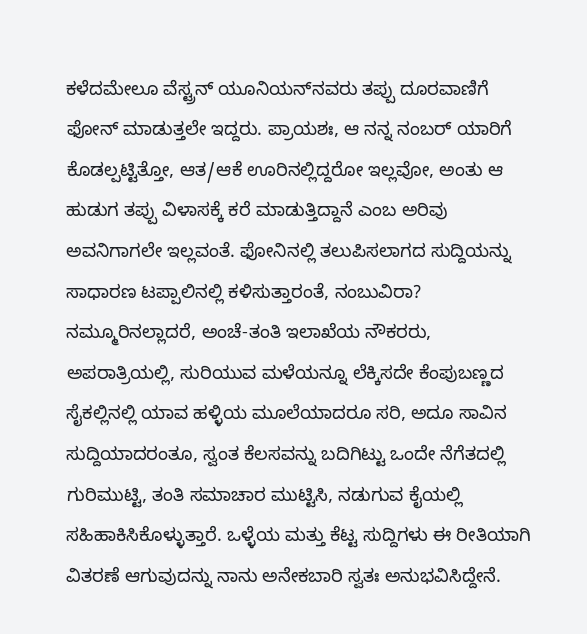ಕಳೆದಮೇಲೂ ವೆಸ್ಟ್ರನ್ ಯೂನಿಯನ್‌ನವರು ತಪ್ಪು ದೂರವಾಣಿಗೆ ಫೋನ್ ಮಾಡುತ್ತಲೇ ಇದ್ದರು. ಪ್ರಾಯಶಃ, ಆ ನನ್ನ ನಂಬರ್ ಯಾರಿಗೆ ಕೊಡಲ್ಪಟ್ಟಿತ್ತೋ, ಆತ/ಆಕೆ ಊರಿನಲ್ಲಿದ್ದರೋ ಇಲ್ಲವೋ, ಅಂತು ಆ ಹುಡುಗ ತಪ್ಪು ವಿಳಾಸಕ್ಕೆ ಕರೆ ಮಾಡುತ್ತಿದ್ದಾನೆ ಎಂಬ ಅರಿವು ಅವನಿಗಾಗಲೇ ಇಲ್ಲವಂತೆ. ಫೋನಿನಲ್ಲಿ ತಲುಪಿಸಲಾಗದ ಸುದ್ದಿಯನ್ನು ಸಾಧಾರಣ ಟಪ್ಪಾಲಿನಲ್ಲಿ ಕಳಿಸುತ್ತಾರಂತೆ, ನಂಬುವಿರಾ? ನಮ್ಮೂರಿನಲ್ಲಾದರೆ, ಅಂಚೆ-ತಂತಿ ಇಲಾಖೆಯ ನೌಕರರು, ಅಪರಾತ್ರಿಯಲ್ಲಿ, ಸುರಿಯುವ ಮಳೆಯನ್ನೂ ಲೆಕ್ಕಿಸದೇ ಕೆಂಪುಬಣ್ಣದ ಸೈಕಲ್ಲಿನಲ್ಲಿ ಯಾವ ಹಳ್ಳಿಯ ಮೂಲೆಯಾದರೂ ಸರಿ, ಅದೂ ಸಾವಿನ ಸುದ್ದಿಯಾದರಂತೂ, ಸ್ವಂತ ಕೆಲಸವನ್ನು ಬದಿಗಿಟ್ಟು ಒಂದೇ ನೆಗೆತದಲ್ಲಿ ಗುರಿಮುಟ್ಟಿ, ತಂತಿ ಸಮಾಚಾರ ಮುಟ್ಟಿಸಿ, ನಡುಗುವ ಕೈಯಲ್ಲಿ ಸಹಿಹಾಕಿಸಿಕೊಳ್ಳುತ್ತಾರೆ. ಒಳ್ಳೆಯ ಮತ್ತು ಕೆಟ್ಟ ಸುದ್ದಿಗಳು ಈ ರೀತಿಯಾಗಿ ವಿತರಣೆ ಆಗುವುದನ್ನು ನಾನು ಅನೇಕಬಾರಿ ಸ್ವತಃ ಅನುಭವಿಸಿದ್ದೇನೆ.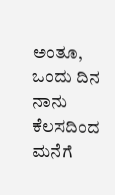ಅಂತೂ, ಒಂದು ದಿನ ನಾನು ಕೆಲಸದಿಂದ ಮನೆಗೆ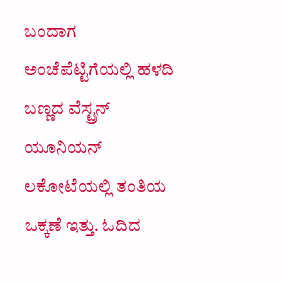ಬಂದಾಗ ಅಂಚೆಪೆಟ್ಟಿಗೆಯಲ್ಲಿ ಹಳದಿ ಬಣ್ಣದ ವೆಸ್ಟ್ರನ್ ಯೂನಿಯನ್ ಲಕೋಟೆಯಲ್ಲಿ ತಂತಿಯ ಒಕ್ಕಣೆ ಇತ್ತು. ಓದಿದ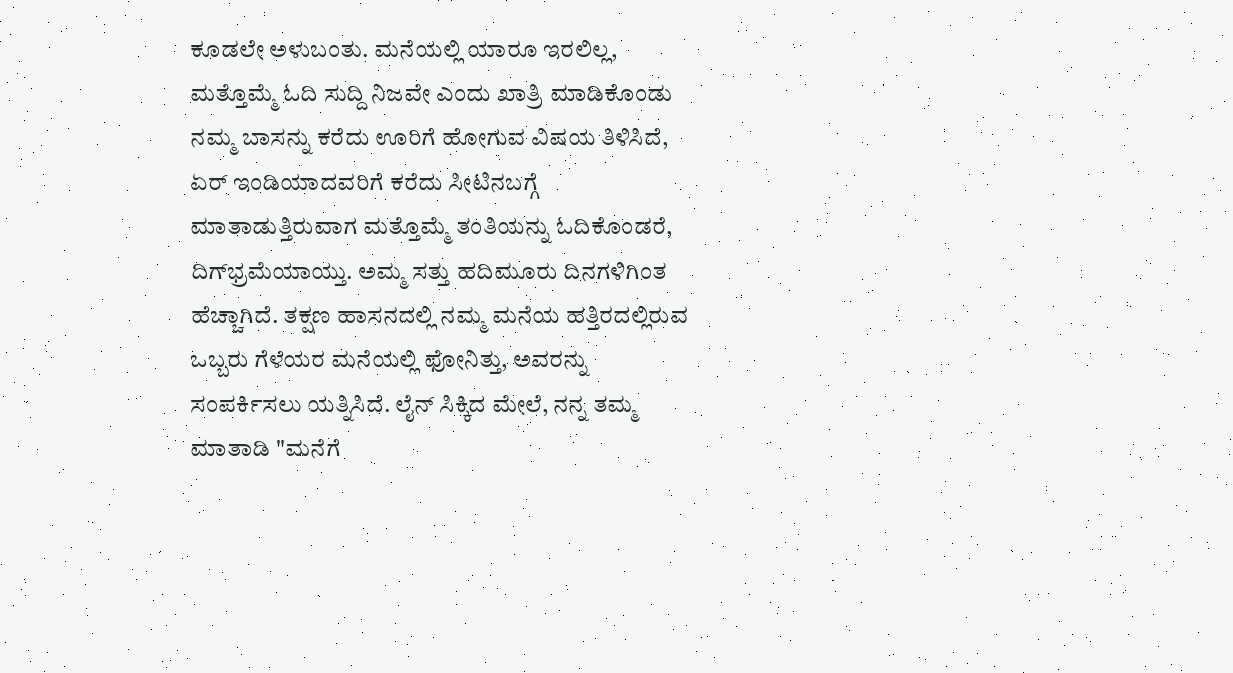ಕೂಡಲೇ ಅಳುಬಂತು. ಮನೆಯಲ್ಲಿ ಯಾರೂ ಇರಲಿಲ್ಲ, ಮತ್ತೊಮ್ಮೆ ಓದಿ ಸುದ್ದಿ ನಿಜವೇ ಎಂದು ಖಾತ್ರಿ ಮಾಡಿಕೊಂಡು ನಮ್ಮ ಬಾಸನ್ನು ಕರೆದು ಊರಿಗೆ ಹೋಗುವ ವಿಷಯ ತಿಳಿಸಿದೆ, ಏರ್ ಇಂಡಿಯಾದವರಿಗೆ ಕರೆದು ಸೀಟಿನಬಗ್ಗೆ ಮಾತಾಡುತ್ತಿರುವಾಗ ಮತ್ತೊಮ್ಮೆ ತಂತಿಯನ್ನು ಓದಿಕೊಂಡರೆ, ದಿಗ್‌ಭ್ರಮೆಯಾಯ್ತು. ಅಮ್ಮ ಸತ್ತು ಹದಿಮೂರು ದಿನಗಳಿಗಿಂತ ಹೆಚ್ಚಾಗಿದೆ. ತಕ್ಷಣ ಹಾಸನದಲ್ಲಿ ನಮ್ಮ ಮನೆಯ ಹತ್ತಿರದಲ್ಲಿರುವ ಒಬ್ಬರು ಗೆಳೆಯರ ಮನೆಯಲ್ಲಿ ಫೋನಿತ್ತು, ಅವರನ್ನು ಸಂಪರ್ಕಿಸಲು ಯತ್ನಿಸಿದೆ. ಲೈನ್ ಸಿಕ್ಕಿದ ಮೇಲೆ, ನನ್ನ ತಮ್ಮ ಮಾತಾಡಿ "ಮನೆಗೆ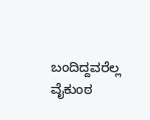ಬಂದಿದ್ದವರೆಲ್ಲ ವೈಕುಂಠ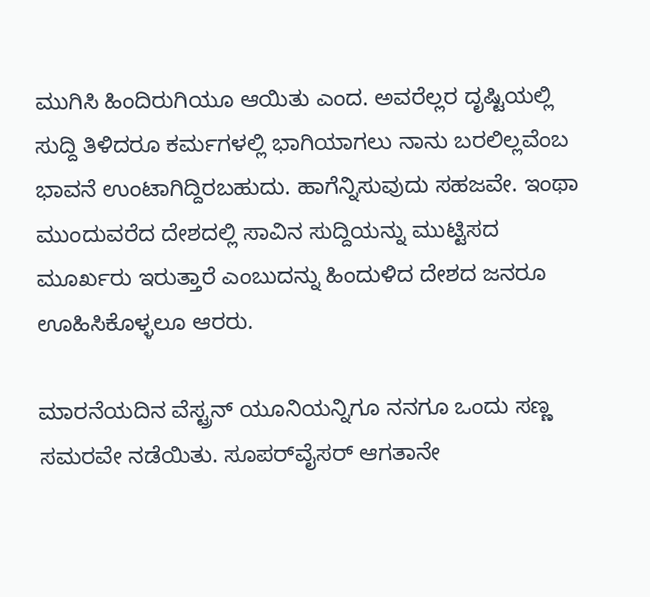ಮುಗಿಸಿ ಹಿಂದಿರುಗಿಯೂ ಆಯಿತು ಎಂದ. ಅವರೆಲ್ಲರ ದೃಷ್ಟಿಯಲ್ಲಿ ಸುದ್ದಿ ತಿಳಿದರೂ ಕರ್ಮಗಳಲ್ಲಿ ಭಾಗಿಯಾಗಲು ನಾನು ಬರಲಿಲ್ಲವೆಂಬ ಭಾವನೆ ಉಂಟಾಗಿದ್ದಿರಬಹುದು. ಹಾಗೆನ್ನಿಸುವುದು ಸಹಜವೇ. ಇಂಥಾ ಮುಂದುವರೆದ ದೇಶದಲ್ಲಿ ಸಾವಿನ ಸುದ್ದಿಯನ್ನು ಮುಟ್ಟಿಸದ ಮೂರ್ಖರು ಇರುತ್ತಾರೆ ಎಂಬುದನ್ನು ಹಿಂದುಳಿದ ದೇಶದ ಜನರೂ ಊಹಿಸಿಕೊಳ್ಳಲೂ ಆರರು.

ಮಾರನೆಯದಿನ ವೆಸ್ಟ್ರನ್ ಯೂನಿಯನ್ನಿಗೂ ನನಗೂ ಒಂದು ಸಣ್ಣ ಸಮರವೇ ನಡೆಯಿತು. ಸೂಪರ್‌ವೈಸರ್ ಆಗತಾನೇ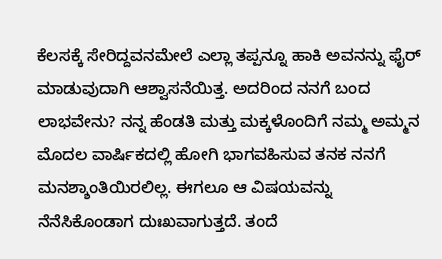ಕೆಲಸಕ್ಕೆ ಸೇರಿದ್ದವನಮೇಲೆ ಎಲ್ಲಾ ತಪ್ಪನ್ನೂ ಹಾಕಿ ಅವನನ್ನು ಫೈರ್ ಮಾಡುವುದಾಗಿ ಆಶ್ವಾಸನೆಯಿತ್ತ. ಅದರಿಂದ ನನಗೆ ಬಂದ ಲಾಭವೇನು? ನನ್ನ ಹೆಂಡತಿ ಮತ್ತು ಮಕ್ಕಳೊಂದಿಗೆ ನಮ್ಮ ಅಮ್ಮನ ಮೊದಲ ವಾರ್ಷಿಕದಲ್ಲಿ ಹೋಗಿ ಭಾಗವಹಿಸುವ ತನಕ ನನಗೆ ಮನಶ್ಶಾಂತಿಯಿರಲಿಲ್ಲ. ಈಗಲೂ ಆ ವಿಷಯವನ್ನು ನೆನೆಸಿಕೊಂಡಾಗ ದುಃಖವಾಗುತ್ತದೆ. ತಂದೆ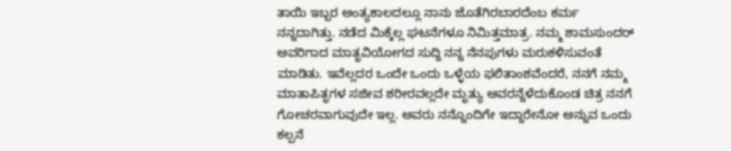ತಾಯಿ ಇಬ್ಬರ ಅಂತ್ಯಕಾಲದಲ್ಲೂ ನಾನು ಜೊತೆಗಿರಬಾರದೆಂಬ ಕರ್ಮ ನನ್ನದಾಗಿತ್ತು. ನಡೆದ ಮಿಕ್ಕೆಲ್ಲ ಘಟನೆಗಳೂ ನಿಮಿತ್ತಮಾತ್ರ. ನಮ್ಮ ಶಾಮಸುಂದರ್ ಅವರಿಗಾದ ಮಾತೃವಿಯೋಗದ ಸುದ್ದಿ ನನ್ನ ನೆನಪುಗಳು ಮರುಕಳಿಸುವಂತೆ ಮಾಡಿತು. ಇವೆಲ್ಲದರ ಒಂದೇ ಒಂದು ಒಳ್ಳೆಯ ಫಲಿತಾಂಶವೆಂದರೆ, ನನಗೆ ನಮ್ಮ ಮಾತಾಪಿತೃಗಳ ಸಜೀವ ಶರೀರವಲ್ಲದೇ ಮೃತ್ಯು ಅವರನ್ನೆಳೆದುಕೊಂಡ ಚಿತ್ರ ನನಗೆ ಗೋಚರವಾಗುವುದೇ ಇಲ್ಲ. ಅವರು ನನ್ನೊಂದಿಗೇ ಇದ್ದಾರೇನೋ ಅನ್ನುವ ಒಂದು ಕಲ್ಪನೆ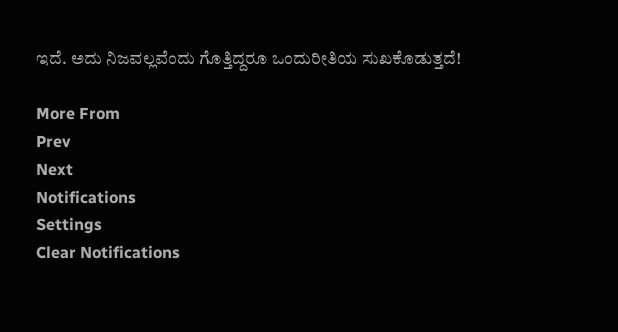ಇದೆ. ಅದು ನಿಜವಲ್ಲವೆಂದು ಗೊತ್ತಿದ್ದರೂ ಒಂದುರೀತಿಯ ಸುಖಕೊಡುತ್ತದೆ!

More From
Prev
Next
Notifications
Settings
Clear Notifications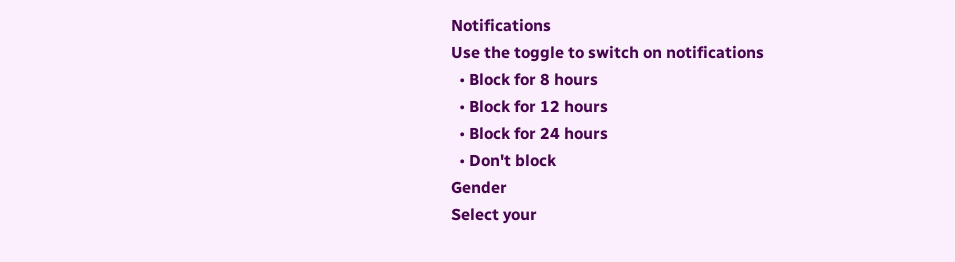Notifications
Use the toggle to switch on notifications
  • Block for 8 hours
  • Block for 12 hours
  • Block for 24 hours
  • Don't block
Gender
Select your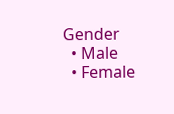Gender
  • Male
  • Female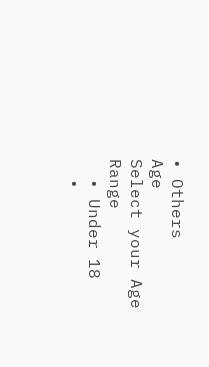• Others
Age
Select your Age Range
  • Under 18
  •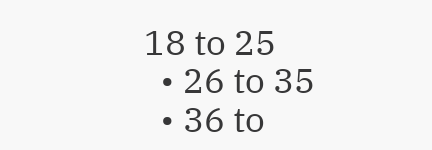18 to 25
  • 26 to 35
  • 36 to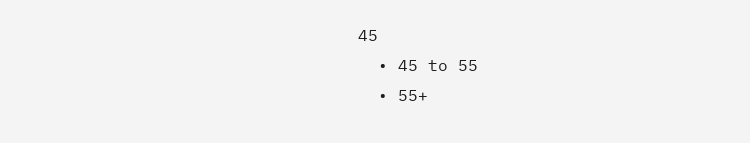45
  • 45 to 55
  • 55+